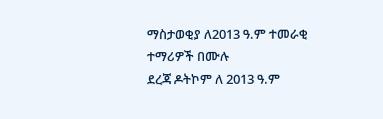ማስታወቂያ ለ2013 ዓ.ም ተመራቂ ተማሪዎች በሙሉ
ደረጃ ዶትኮም ለ 2013 ዓ.ም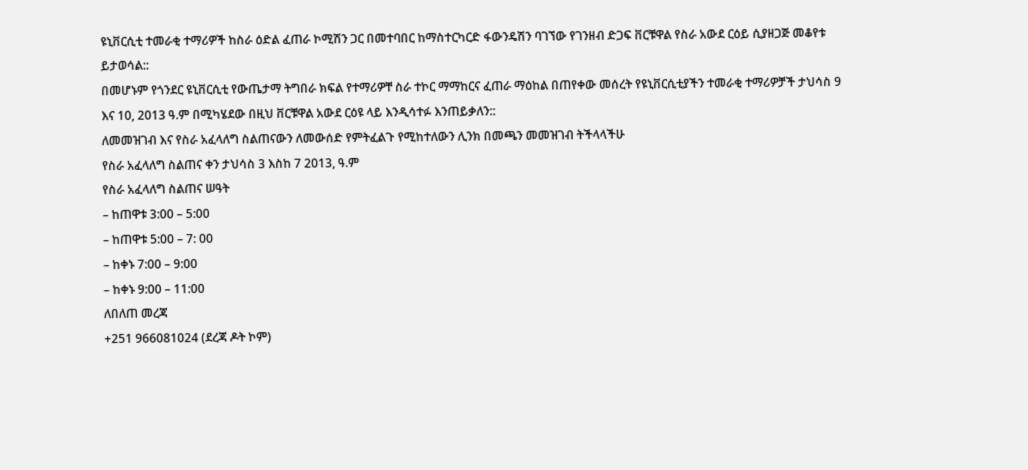ዩኒቨርሲቲ ተመራቂ ተማሪዎች ከስራ ዕድል ፈጠራ ኮሚሽን ጋር በመተባበር ከማስተርካርድ ፋውንዴሽን ባገኘው የገንዘብ ድጋፍ ቨርቹዋል የስራ አውደ ርዕይ ሲያዘጋጅ መቆየቱ ይታወሳል::
በመሆኑም የጎንደር ዩኒቨርሲቲ የውጤታማ ትግበራ ክፍል የተማሪዎቸ ስራ ተኮር ማማከርና ፈጠራ ማዕከል በጠየቀው መሰረት የዩኒቨርሲቲያችን ተመራቂ ተማሪዎቻች ታህሳስ 9 እና 10, 2013 ዓ.ም በሚካሄደው በዚህ ቨርቹዋል አውደ ርዕዩ ላይ እንዲሳተፉ እንጠይቃለን::
ለመመዝገብ እና የስራ አፈላለግ ስልጠናውን ለመውሰድ የምትፈልጉ የሚከተለውን ሊንክ በመጫን መመዝገብ ትችላላችሁ
የስራ አፈላለግ ስልጠና ቀን ታህሳስ 3 እስከ 7 2013, ዓ.ም
የስራ አፈላለግ ስልጠና ሠዓት
– ከጠዋቱ 3:00 – 5:00
– ከጠዋቱ 5:00 – 7: 00
– ከቀኑ 7:00 – 9:00
– ከቀኑ 9:00 – 11:00
ለበለጠ መረጃ
+251 966081024 (ደረጃ ዶት ኮም)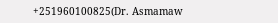+251960100825(Dr. Asmamaw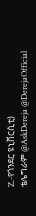Z.-የጎንደር ዩኒቨርሲቲ)
ቴሌግራም @AskDereja @DerejaOfficial